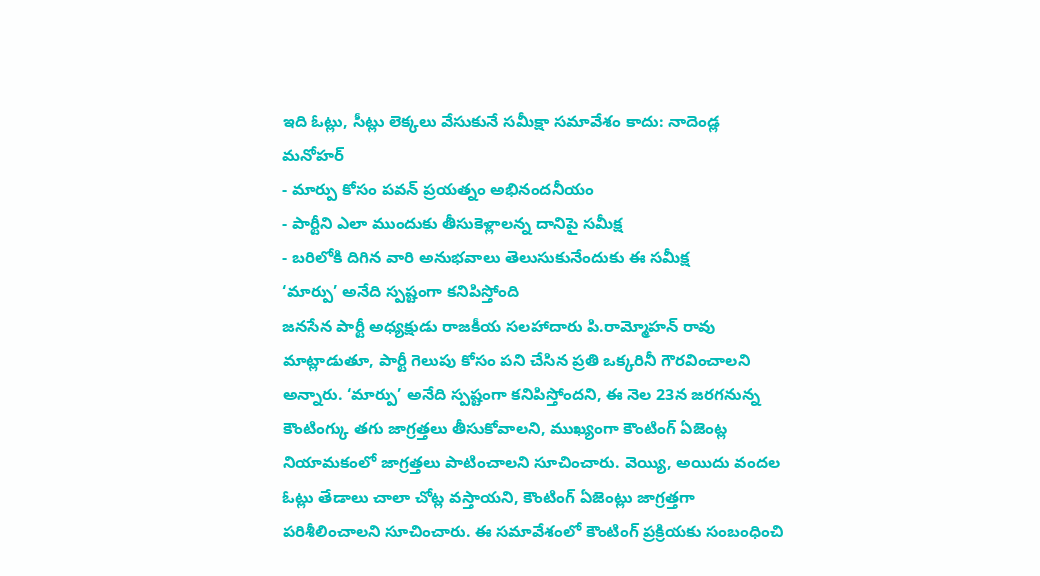ఇది ఓట్లు, సీట్లు లెక్కలు వేసుకునే సమీక్షా సమావేశం కాదు: నాదెండ్ల మనోహర్
- మార్పు కోసం పవన్ ప్రయత్నం అభినందనీయం
- పార్టీని ఎలా ముందుకు తీసుకెళ్లాలన్న దానిపై సమీక్ష
- బరిలోకి దిగిన వారి అనుభవాలు తెలుసుకునేందుకు ఈ సమీక్ష
‘మార్పు’ అనేది స్పష్టంగా కనిపిస్తోంది
జనసేన పార్టీ అధ్యక్షుడు రాజకీయ సలహాదారు పి.రామ్మోహన్ రావు మాట్లాడుతూ, పార్టీ గెలుపు కోసం పని చేసిన ప్రతి ఒక్కరినీ గౌరవించాలని అన్నారు. ‘మార్పు’ అనేది స్పష్టంగా కనిపిస్తోందని, ఈ నెల 23న జరగనున్న కౌంటింగ్కు తగు జాగ్రత్తలు తీసుకోవాలని, ముఖ్యంగా కౌంటింగ్ ఏజెంట్ల నియామకంలో జాగ్రత్తలు పాటించాలని సూచించారు. వెయ్యి, అయిదు వందల ఓట్లు తేడాలు చాలా చోట్ల వస్తాయని, కౌంటింగ్ ఏజెంట్లు జాగ్రత్తగా పరిశీలించాలని సూచించారు. ఈ సమావేశంలో కౌంటింగ్ ప్రక్రియకు సంబంధించి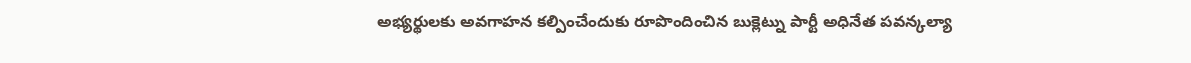అభ్యర్థులకు అవగాహన కల్పించేందుకు రూపొందించిన బుక్లెట్ను పార్టీ అధినేత పవన్కల్యా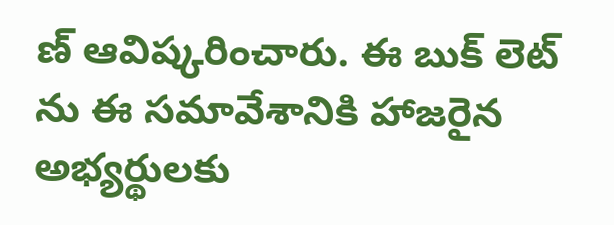ణ్ ఆవిష్కరించారు. ఈ బుక్ లెట్ ను ఈ సమావేశానికి హాజరైన అభ్యర్థులకు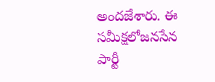అందజేశారు. ఈ సమీక్షలోజనసేన పార్టీ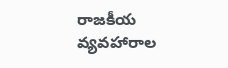రాజకీయ వ్యవహారాల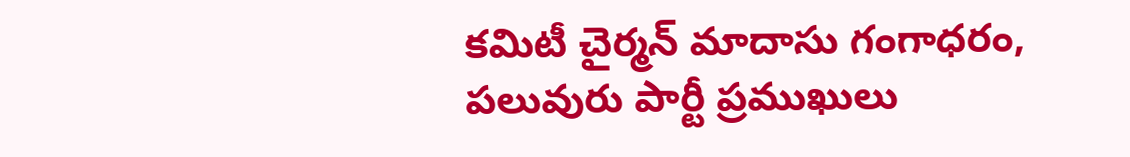కమిటీ చైర్మన్ మాదాసు గంగాధరం, పలువురు పార్టీ ప్రముఖులు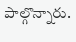పాల్గొన్నారు.